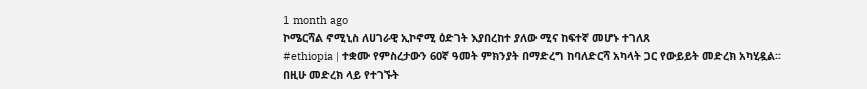1 month ago
ኮሜርሻል ኖሚኒስ ለሀገራዊ ኢኮኖሚ ዕድገት እያበረከተ ያለው ሚና ከፍተኛ መሆኑ ተገለጸ
#ethiopia | ተቋሙ የምስረታውን 60ኛ ዓመት ምክንያት በማድረግ ከባለድርሻ አካላት ጋር የውይይት መድረክ አካሂዷል፡፡
በዚሁ መድረክ ላይ የተገኙት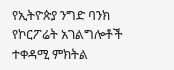የኢትዮጵያ ንግድ ባንክ የኮርፖሬት አገልግሎቶች ተቀዳሚ ምክትል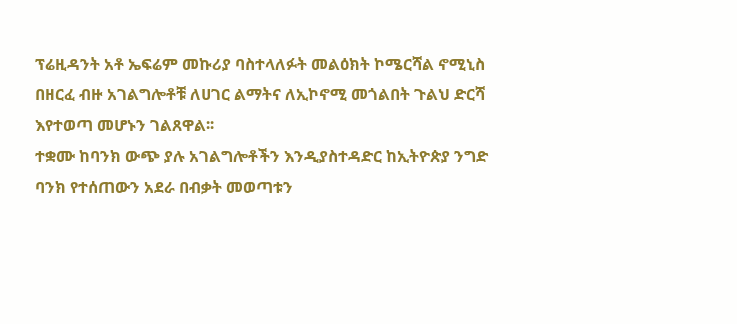ፕሬዚዳንት አቶ ኤፍሬም መኩሪያ ባስተላለፉት መልዕክት ኮሜርሻል ኖሚኒስ በዘርፈ ብዙ አገልግሎቶቹ ለሀገር ልማትና ለኢኮኖሚ መጎልበት ጉልህ ድርሻ እየተወጣ መሆኑን ገልጸዋል፡፡
ተቋሙ ከባንክ ውጭ ያሉ አገልግሎቶችን እንዲያስተዳድር ከኢትዮጵያ ንግድ ባንክ የተሰጠውን አደራ በብቃት መወጣቱን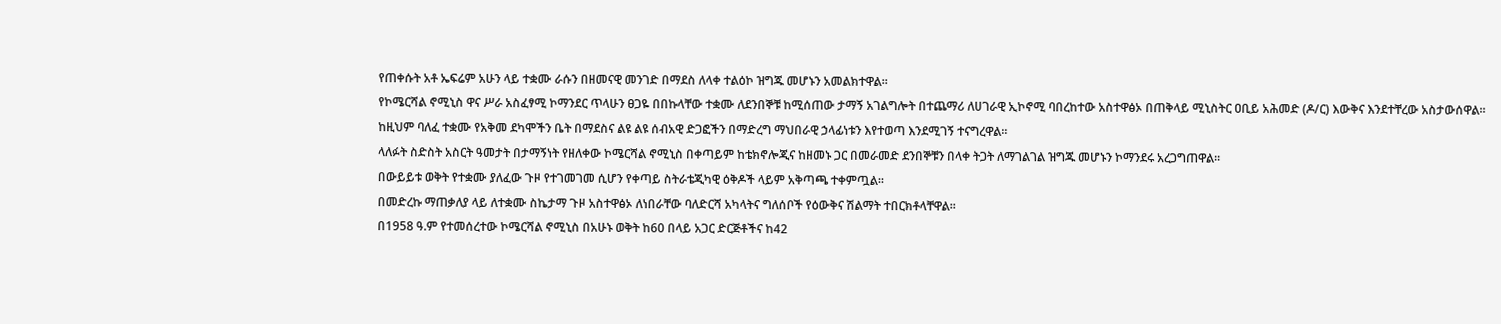የጠቀሱት አቶ ኤፍሬም አሁን ላይ ተቋሙ ራሱን በዘመናዊ መንገድ በማደስ ለላቀ ተልዕኮ ዝግጁ መሆኑን አመልክተዋል፡፡
የኮሜርሻል ኖሚኒስ ዋና ሥራ አስፈፃሚ ኮማንደር ጥላሁን ፀጋዬ በበኩላቸው ተቋሙ ለደንበኞቹ ከሚሰጠው ታማኝ አገልግሎት በተጨማሪ ለሀገራዊ ኢኮኖሚ ባበረከተው አስተዋፅኦ በጠቅላይ ሚኒስትር ዐቢይ አሕመድ (ዶ/ር) እውቅና እንደተቸረው አስታውሰዋል፡፡
ከዚህም ባለፈ ተቋሙ የአቅመ ደካሞችን ቤት በማደስና ልዩ ልዩ ሰብአዊ ድጋፎችን በማድረግ ማህበራዊ ኃላፊነቱን እየተወጣ እንደሚገኝ ተናግረዋል፡፡
ላለፉት ስድስት አስርት ዓመታት በታማኝነት የዘለቀው ኮሜርሻል ኖሚኒስ በቀጣይም ከቴክኖሎጂና ከዘመኑ ጋር በመራመድ ደንበኞቹን በላቀ ትጋት ለማገልገል ዝግጁ መሆኑን ኮማንደሩ አረጋግጠዋል፡፡
በውይይቱ ወቅት የተቋሙ ያለፈው ጉዞ የተገመገመ ሲሆን የቀጣይ ስትራቴጂካዊ ዕቅዶች ላይም አቅጣጫ ተቀምጧል፡፡
በመድረኩ ማጠቃለያ ላይ ለተቋሙ ስኬታማ ጉዞ አስተዋፅኦ ለነበራቸው ባለድርሻ አካላትና ግለሰቦች የዕውቅና ሽልማት ተበርክቶላቸዋል፡፡
በ1958 ዓ.ም የተመሰረተው ኮሜርሻል ኖሚኒስ በአሁኑ ወቅት ከ60 በላይ አጋር ድርጅቶችና ከ42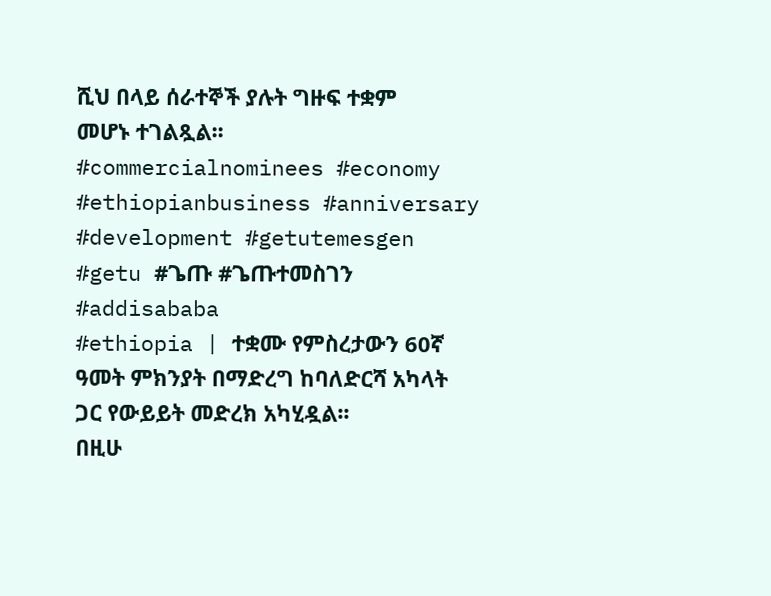ሺህ በላይ ሰራተኞች ያሉት ግዙፍ ተቋም መሆኑ ተገልጿል፡፡
#commercialnominees #economy #ethiopianbusiness #anniversary #development #getutemesgen #getu #ጌጡ #ጌጡተመስገን #addisababa
#ethiopia | ተቋሙ የምስረታውን 60ኛ ዓመት ምክንያት በማድረግ ከባለድርሻ አካላት ጋር የውይይት መድረክ አካሂዷል፡፡
በዚሁ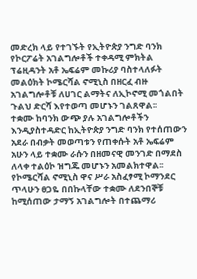መድረክ ላይ የተገኙት የኢትዮጵያ ንግድ ባንክ የኮርፖሬት አገልግሎቶች ተቀዳሚ ምክትል ፕሬዚዳንት አቶ ኤፍሬም መኩሪያ ባስተላለፉት መልዕክት ኮሜርሻል ኖሚኒስ በዘርፈ ብዙ አገልግሎቶቹ ለሀገር ልማትና ለኢኮኖሚ መጎልበት ጉልህ ድርሻ እየተወጣ መሆኑን ገልጸዋል፡፡
ተቋሙ ከባንክ ውጭ ያሉ አገልግሎቶችን እንዲያስተዳድር ከኢትዮጵያ ንግድ ባንክ የተሰጠውን አደራ በብቃት መወጣቱን የጠቀሱት አቶ ኤፍሬም አሁን ላይ ተቋሙ ራሱን በዘመናዊ መንገድ በማደስ ለላቀ ተልዕኮ ዝግጁ መሆኑን አመልክተዋል፡፡
የኮሜርሻል ኖሚኒስ ዋና ሥራ አስፈፃሚ ኮማንደር ጥላሁን ፀጋዬ በበኩላቸው ተቋሙ ለደንበኞቹ ከሚሰጠው ታማኝ አገልግሎት በተጨማሪ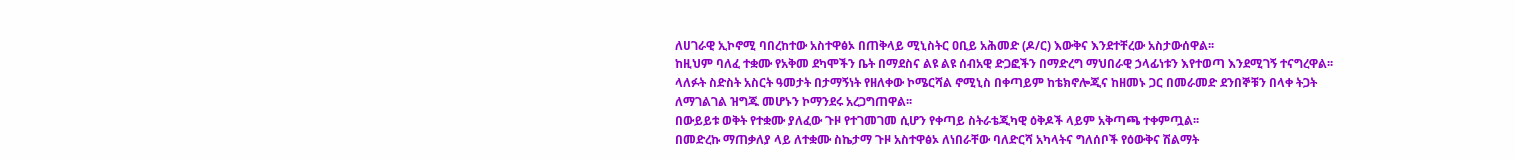ለሀገራዊ ኢኮኖሚ ባበረከተው አስተዋፅኦ በጠቅላይ ሚኒስትር ዐቢይ አሕመድ (ዶ/ር) እውቅና እንደተቸረው አስታውሰዋል፡፡
ከዚህም ባለፈ ተቋሙ የአቅመ ደካሞችን ቤት በማደስና ልዩ ልዩ ሰብአዊ ድጋፎችን በማድረግ ማህበራዊ ኃላፊነቱን እየተወጣ እንደሚገኝ ተናግረዋል፡፡
ላለፉት ስድስት አስርት ዓመታት በታማኝነት የዘለቀው ኮሜርሻል ኖሚኒስ በቀጣይም ከቴክኖሎጂና ከዘመኑ ጋር በመራመድ ደንበኞቹን በላቀ ትጋት ለማገልገል ዝግጁ መሆኑን ኮማንደሩ አረጋግጠዋል፡፡
በውይይቱ ወቅት የተቋሙ ያለፈው ጉዞ የተገመገመ ሲሆን የቀጣይ ስትራቴጂካዊ ዕቅዶች ላይም አቅጣጫ ተቀምጧል፡፡
በመድረኩ ማጠቃለያ ላይ ለተቋሙ ስኬታማ ጉዞ አስተዋፅኦ ለነበራቸው ባለድርሻ አካላትና ግለሰቦች የዕውቅና ሽልማት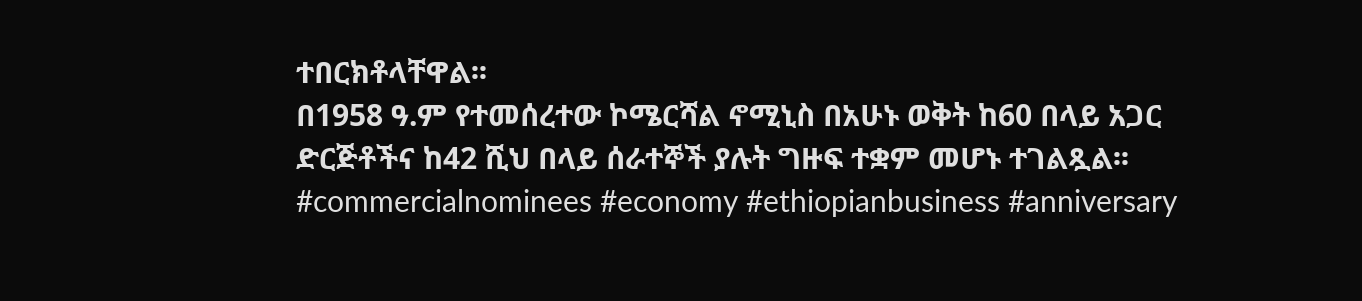ተበርክቶላቸዋል፡፡
በ1958 ዓ.ም የተመሰረተው ኮሜርሻል ኖሚኒስ በአሁኑ ወቅት ከ60 በላይ አጋር ድርጅቶችና ከ42 ሺህ በላይ ሰራተኞች ያሉት ግዙፍ ተቋም መሆኑ ተገልጿል፡፡
#commercialnominees #economy #ethiopianbusiness #anniversary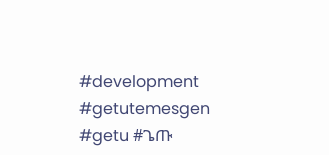#development #getutemesgen #getu #ጌጡ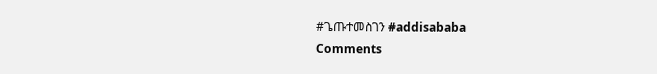#ጌጡተመስገን #addisababa
Comments